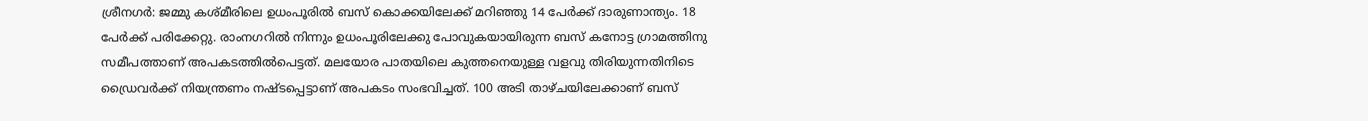ശ്രീനഗർ: ജമ്മു കശ്മീരിലെ ഉധംപൂരിൽ ബസ് കൊക്കയിലേക്ക് മറിഞ്ഞു 14 പേർക്ക് ദാരുണാന്ത്യം. 18 പേർക്ക് പരിക്കേറ്റു. രാംനഗറിൽ നിന്നും ഉധംപൂരിലേക്കു പോവുകയായിരുന്ന ബസ് കനോട്ട ഗ്രാമത്തിനു സമീപത്താണ് അപകടത്തിൽപെട്ടത്. മലയോര പാതയിലെ കുത്തനെയുള്ള വളവു തിരിയുന്നതിനിടെ ഡ്രൈവർക്ക് നിയന്ത്രണം നഷ്ടപ്പെട്ടാണ് അപകടം സംഭവിച്ചത്. 100 അടി താഴ്ചയിലേക്കാണ് ബസ്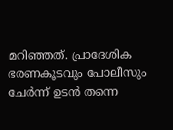മറിഞ്ഞത്. പ്രാദേശിക ഭരണകൂടവും പോലീസും ചേർന്ന് ഉടൻ തന്നെ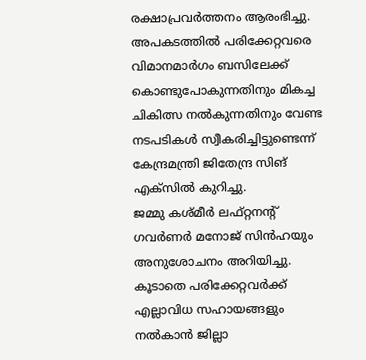രക്ഷാപ്രവർത്തനം ആരംഭിച്ചു.
അപകടത്തിൽ പരിക്കേറ്റവരെ വിമാനമാർഗം ബസിലേക്ക് കൊണ്ടുപോകുന്നതിനും മികച്ച ചികിത്സ നൽകുന്നതിനും വേണ്ട നടപടികൾ സ്വീകരിച്ചിട്ടുണ്ടെന്ന് കേന്ദ്രമന്ത്രി ജിതേന്ദ്ര സിങ് എക്സിൽ കുറിച്ചു.
ജമ്മു കശ്മീർ ലഫ്റ്റനന്റ് ഗവർണർ മനോജ് സിൻഹയും അനുശോചനം അറിയിച്ചു. കൂടാതെ പരിക്കേറ്റവർക്ക് എല്ലാവിധ സഹായങ്ങളും നൽകാൻ ജില്ലാ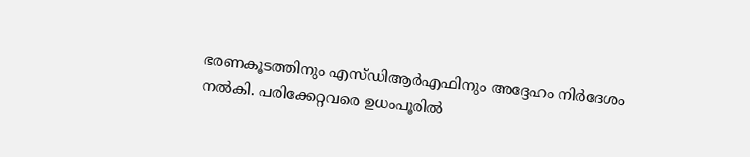ഭരണകൂടത്തിനും എസ്ഡിആർഎഫിനും അദ്ദേഹം നിർദേശം നൽകി. പരിക്കേറ്റവരെ ഉധംപൂരിൽ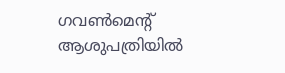ഗവൺമെന്റ് ആശുപത്രിയിൽ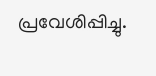പ്രവേശിപ്പിച്ചു.